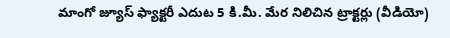మాంగో జ్యూస్ ఫ్యాక్టరీ ఎదుట 5 కి.మీ. మేర నిలిచిన ట్రాక్టర్లు (వీడియో)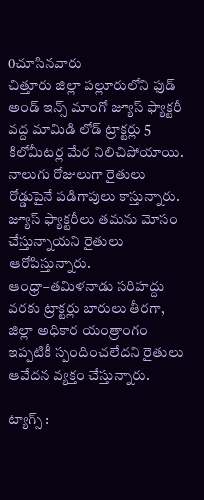0చూసినవారు
చిత్తూరు జిల్లా పల్లూరులోని ఫుడ్ అండ్ ఇన్స్ మాంగో జ్యూస్ ఫ్యాక్టరీ వద్ద మామిడి లోడ్ ట్రాక్టర్లు 5 కిలోమీటర్ల మేర నిలిచిపోయాయి. నాలుగు రోజులుగా రైతులు రోడ్డుపైనే పడిగాపులు కాస్తున్నారు. జ్యూస్ ఫ్యాక్టరీలు తమను మోసం చేస్తున్నాయని రైతులు ఆరోపిస్తున్నారు. ఆంధ్రా–తమిళనాడు సరిహద్దు వరకు ట్రాక్టర్లు బారులు తీరగా, జిల్లా అధికార యంత్రాంగం ఇప్పటికీ స్పందించలేదని రైతులు ఆవేదన వ్యక్తం చేస్తున్నారు.

ట్యాగ్స్ :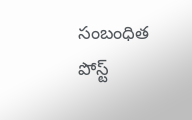సంబంధిత పోస్ట్